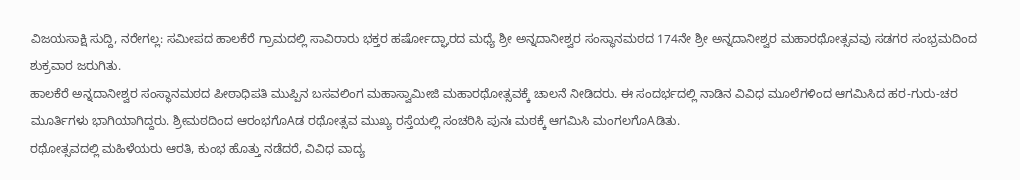ವಿಜಯಸಾಕ್ಷಿ ಸುದ್ದಿ, ನರೇಗಲ್ಲ: ಸಮೀಪದ ಹಾಲಕೆರೆ ಗ್ರಾಮದಲ್ಲಿ ಸಾವಿರಾರು ಭಕ್ತರ ಹರ್ಷೋದ್ಘಾರದ ಮಧ್ಯೆ ಶ್ರೀ ಅನ್ನದಾನೀಶ್ವರ ಸಂಸ್ಥಾನಮಠದ 174ನೇ ಶ್ರೀ ಅನ್ನದಾನೀಶ್ವರ ಮಹಾರಥೋತ್ಸವವು ಸಡಗರ ಸಂಭ್ರಮದಿಂದ ಶುಕ್ರವಾರ ಜರುಗಿತು.
ಹಾಲಕೆರೆ ಅನ್ನದಾನೀಶ್ವರ ಸಂಸ್ಥಾನಮಠದ ಪೀಠಾಧಿಪತಿ ಮುಪ್ಪಿನ ಬಸವಲಿಂಗ ಮಹಾಸ್ವಾಮೀಜಿ ಮಹಾರಥೋತ್ಸವಕ್ಕೆ ಚಾಲನೆ ನೀಡಿದರು. ಈ ಸಂದರ್ಭದಲ್ಲಿ ನಾಡಿನ ವಿವಿಧ ಮೂಲೆಗಳಿಂದ ಆಗಮಿಸಿದ ಹರ-ಗುರು-ಚರ ಮೂರ್ತಿಗಳು ಭಾಗಿಯಾಗಿದ್ದರು. ಶ್ರೀಮಠದಿಂದ ಆರಂಭಗೊAಡ ರಥೋತ್ಸವ ಮುಖ್ಯ ರಸ್ತೆಯಲ್ಲಿ ಸಂಚರಿಸಿ ಪುನಃ ಮಠಕ್ಕೆ ಆಗಮಿಸಿ ಮಂಗಲಗೊAಡಿತು.
ರಥೋತ್ಸವದಲ್ಲಿ ಮಹಿಳೆಯರು ಆರತಿ, ಕುಂಭ ಹೊತ್ತು ನಡೆದರೆ, ವಿವಿಧ ವಾದ್ಯ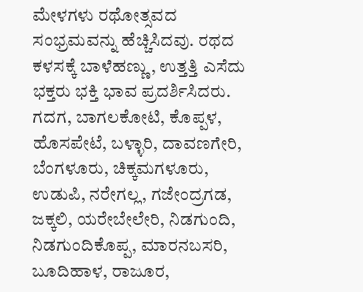ಮೇಳಗಳು ರಥೋತ್ಸವದ ಸಂಭ್ರಮವನ್ನು ಹೆಚ್ಚಿಸಿದವು. ರಥದ ಕಳಸಕ್ಕೆ ಬಾಳೆಹಣ್ಣು, ಉತ್ತತ್ತಿ ಎಸೆದು ಭಕ್ತರು ಭಕ್ತಿ ಭಾವ ಪ್ರದರ್ಶಿಸಿದರು.
ಗದಗ, ಬಾಗಲಕೋಟಿ, ಕೊಪ್ಪಳ, ಹೊಸಪೇಟೆ, ಬಳ್ಳಾರಿ, ದಾವಣಗೇರಿ, ಬೆಂಗಳೂರು, ಚಿಕ್ಕಮಗಳೂರು, ಉಡುಪಿ, ನರೇಗಲ್ಲ, ಗಜೇಂದ್ರಗಡ, ಜಕ್ಕಲಿ, ಯರೇಬೇಲೇರಿ, ನಿಡಗುಂದಿ, ನಿಡಗುಂದಿಕೊಪ್ಪ, ಮಾರನಬಸರಿ, ಬೂದಿಹಾಳ, ರಾಜೂರ,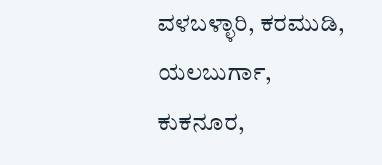ವಳಬಳ್ಳಾರಿ, ಕರಮುಡಿ, ಯಲಬುರ್ಗಾ, ಕುಕನೂರ,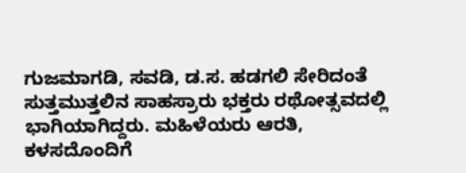ಗುಜಮಾಗಡಿ, ಸವಡಿ, ಡ.ಸ. ಹಡಗಲಿ ಸೇರಿದಂತೆ ಸುತ್ತಮುತ್ತಲಿನ ಸಾಹಸ್ರಾರು ಭಕ್ತರು ರಥೋತ್ಸವದಲ್ಲಿ ಭಾಗಿಯಾಗಿದ್ದರು. ಮಹಿಳೆಯರು ಆರತಿ, ಕಳಸದೊಂದಿಗೆ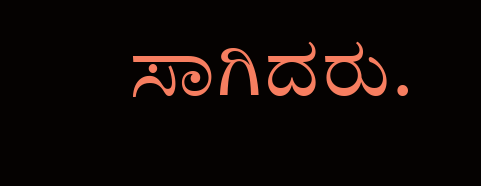ಸಾಗಿದರು.